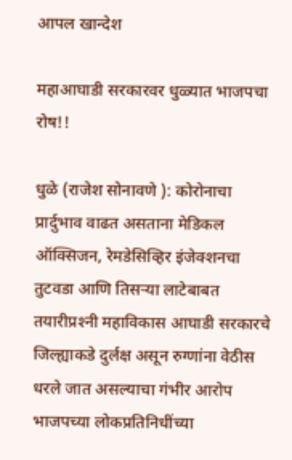आपल खान्देश

महाआघाडी सरकारवर धुळ्यात भाजपचा रोष!!

धुळे (राजेश सोनावणे ): कोरोनाचा प्रार्दुभाव वाढत असताना मेडिकल ऑक्सिजन, रेमडेसिव्हिर इंजेक्शनचा तुटवडा आणि तिसऱ्या लाटेबाबत तयारीप्रश्‍नी महाविकास आघाडी सरकारचे जिल्ह्याकडे दुर्लक्ष असून रुग्णांना वेठीस धरले जात असल्याचा गंभीर आरोप भाजपच्या लोकप्रतिनिधींच्या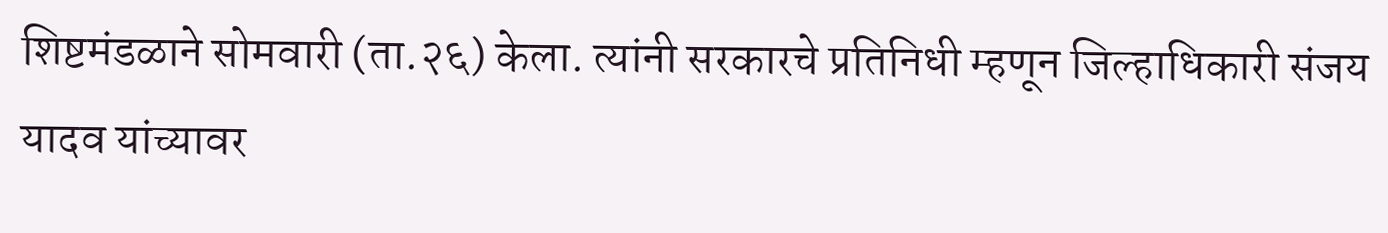शिष्टमंडळाने सोमवारी (ता.२६) केला. त्यांनी सरकारचे प्रतिनिधी म्हणून जिल्हाधिकारी संजय यादव यांच्यावर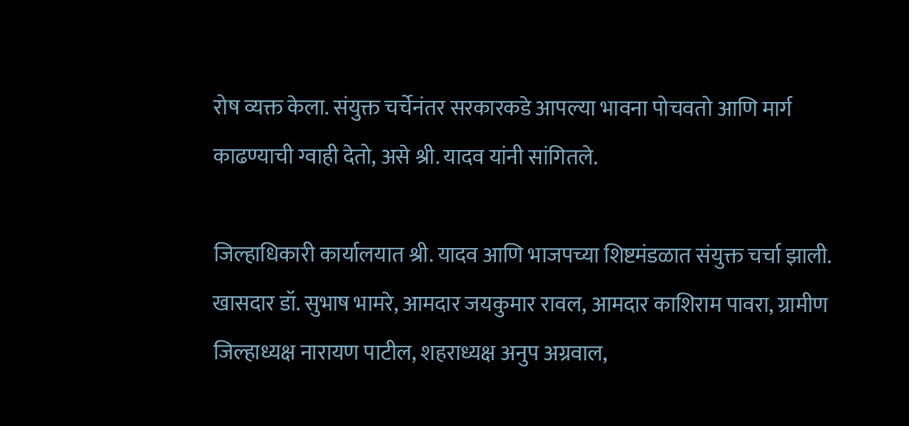रोष व्यक्त केला. संयुक्त चर्चेनंतर सरकारकडे आपल्या भावना पोचवतो आणि मार्ग काढण्याची ग्वाही देतो, असे श्री. यादव यांनी सांगितले.

जिल्हाधिकारी कार्यालयात श्री. यादव आणि भाजपच्या शिष्टमंडळात संयुक्त चर्चा झाली. खासदार डॉ. सुभाष भामरे, आमदार जयकुमार रावल, आमदार काशिराम पावरा, ग्रामीण जिल्हाध्यक्ष नारायण पाटील, शहराध्यक्ष अनुप अग्रवाल,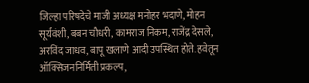जिल्हा परिषदेचे माजी अध्यक्ष मनोहर भदाणे, मोहन सूर्यवंशी, बबन चौधरी, कामराज निकम, राजेंद्र देसले, अरविंद जाधव, बापू खलाणे आदी उपस्थित होते. हवेतून ऑक्सिजननिर्मिती प्रकल्प,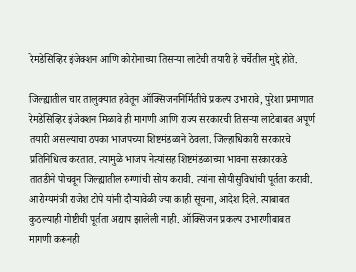रेमडेसिव्हिर इंजेक्शन आणि कोरोनाच्या तिसऱ्या लाटेची तयारी हे चर्चेतील मुद्दे होते.

जिल्ह्यातील चार तालुक्यात हवेतून ऑक्सिजननिर्मितीचे प्रकल्प उभारावे, पुरेशा प्रमाणात रेमडेसिव्हिर इंजेक्शन मिळावे ही मागणी आणि राज्य सरकारची तिसऱ्या लाटेबाबत अपूर्ण तयारी असल्याचा ठपका भाजपच्या शिष्टमंडळाने ठेवला. जिल्हाधिकारी सरकारचे प्रतिनिधित्व करतात. त्यामुळे भाजप नेत्यांसह शिष्टमंडळाच्या भावना सरकारकडे तातडीने पोचवून जिल्ह्यातील रुग्णांची सोय करावी. त्यांना सोयीसुविधांची पूर्तता करावी. आरोग्यमंत्री राजेश टोपे यांनी दौऱ्यावेळी ज्या काही सूचना, आदेश दिले. त्याबाबत कुठल्याही गोष्टीची पूर्तता अद्याप झालेली नाही. ऑक्सिजन प्रकल्प उभारणीबाबत मागणी करूनही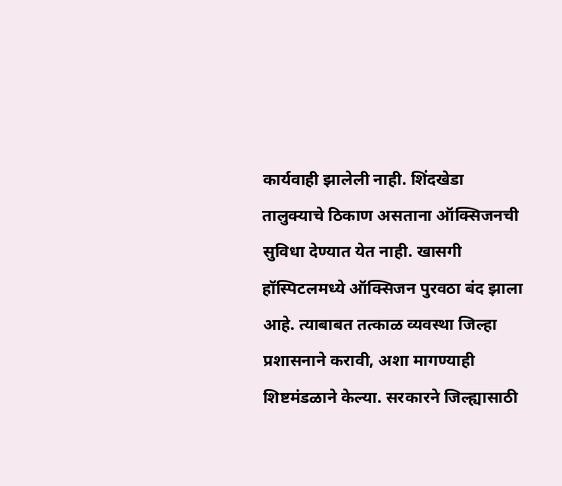कार्यवाही झालेली नाही. शिंदखेडा तालुक्याचे ठिकाण असताना ऑक्सिजनची सुविधा देण्यात येत नाही. खासगी हॉस्पिटलमध्ये ऑक्सिजन पुरवठा बंद झाला आहे. त्याबाबत तत्काळ व्यवस्था जिल्हा प्रशासनाने करावी, अशा मागण्याही शिष्टमंडळाने केल्या. सरकारने जिल्ह्यासाठी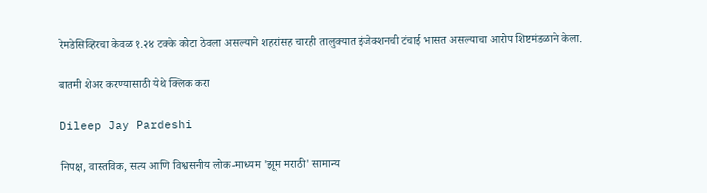रेमडेसिव्हिरचा केवळ १.२४ टक्के कोटा ठेवला असल्याने शहरांसह चारही तालुक्यात इंजेक्शनची टंचाई भासत असल्याचा आरोप शिष्टमंडळाने केला.

बातमी शेअर करण्यासाठी येथे क्लिक करा

Dileep Jay Pardeshi

निपक्ष, वास्तविक, सत्य आणि विश्वसनीय लोक-माध्यम 'झूम मराठी' सामान्य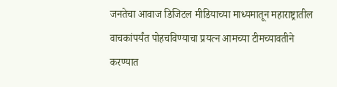जनतेचा आवाज डिजिटल मीडियाच्या माध्यमातून महाराष्ट्रातील वाचकांपर्यंत पोहचविण्याचा प्रयत्न आमच्या टीमच्यावतीने करण्यात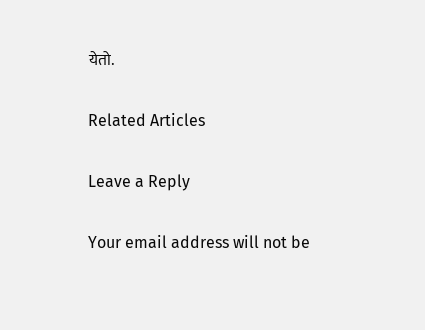येतो.

Related Articles

Leave a Reply

Your email address will not be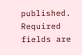published. Required fields are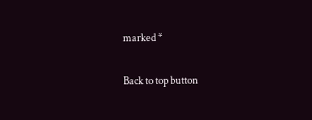marked *

Back to top button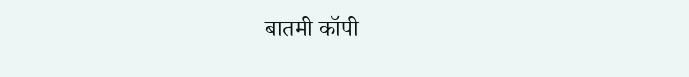बातमी कॉपी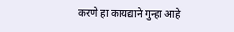करणे हा कायद्याने गुन्हा आहे